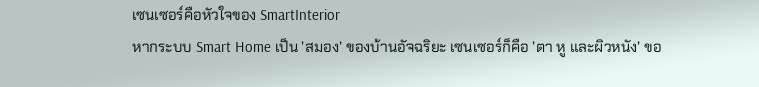เซนเซอร์คือหัวใจของ SmartInterior
หากระบบ Smart Home เป็น ’สมอง’ ของบ้านอัจฉริยะ เซนเซอร์ก็คือ ’ตา หู และผิวหนัง’ ขอ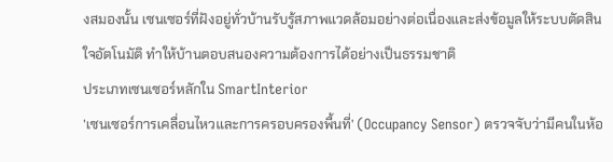งสมองนั้น เซนเซอร์ที่ฝังอยู่ทั่วบ้านรับรู้สภาพแวดล้อมอย่างต่อเนื่องและส่งข้อมูลให้ระบบตัดสินใจอัตโนมัติ ทำให้บ้านตอบสนองความต้องการได้อย่างเป็นธรรมชาติ
ประเภทเซนเซอร์หลักใน SmartInterior
’เซนเซอร์การเคลื่อนไหวและการครอบครองพื้นที่’ (Occupancy Sensor) ตรวจจับว่ามีคนในห้อ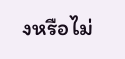งหรือไม่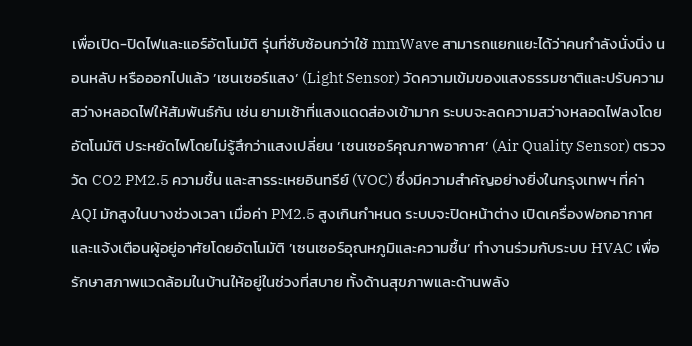เพื่อเปิด-ปิดไฟและแอร์อัตโนมัติ รุ่นที่ซับซ้อนกว่าใช้ mmWave สามารถแยกแยะได้ว่าคนกำลังนั่งนิ่ง นอนหลับ หรือออกไปแล้ว ’เซนเซอร์แสง’ (Light Sensor) วัดความเข้มของแสงธรรมชาติและปรับความสว่างหลอดไฟให้สัมพันธ์กัน เช่น ยามเช้าที่แสงแดดส่องเข้ามาก ระบบจะลดความสว่างหลอดไฟลงโดยอัตโนมัติ ประหยัดไฟโดยไม่รู้สึกว่าแสงเปลี่ยน ’เซนเซอร์คุณภาพอากาศ’ (Air Quality Sensor) ตรวจวัด CO2 PM2.5 ความชื้น และสารระเหยอินทรีย์ (VOC) ซึ่งมีความสำคัญอย่างยิ่งในกรุงเทพฯ ที่ค่า AQI มักสูงในบางช่วงเวลา เมื่อค่า PM2.5 สูงเกินกำหนด ระบบจะปิดหน้าต่าง เปิดเครื่องฟอกอากาศ และแจ้งเตือนผู้อยู่อาศัยโดยอัตโนมัติ ’เซนเซอร์อุณหภูมิและความชื้น’ ทำงานร่วมกับระบบ HVAC เพื่อรักษาสภาพแวดล้อมในบ้านให้อยู่ในช่วงที่สบาย ทั้งด้านสุขภาพและด้านพลัง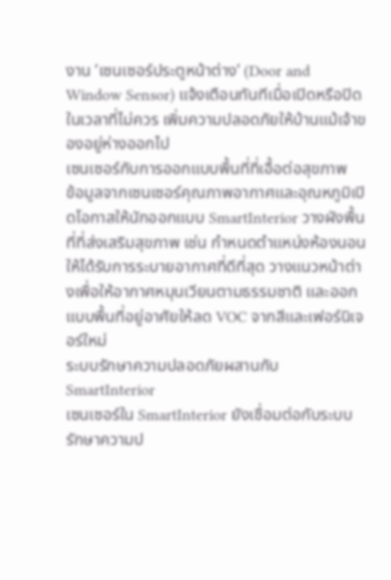งาน ’เซนเซอร์ประตูหน้าต่าง’ (Door and Window Sensor) แจ้งเตือนทันทีเมื่อเปิดหรือปิดในเวลาที่ไม่ควร เพิ่มความปลอดภัยให้บ้านแม้เจ้าของอยู่ห่างออกไป
เซนเซอร์กับการออกแบบพื้นที่ที่เอื้อต่อสุขภาพ
ข้อมูลจากเซนเซอร์คุณภาพอากาศและอุณหภูมิเปิดโอกาสให้นักออกแบบ SmartInterior วางผังพื้นที่ที่ส่งเสริมสุขภาพ เช่น กำหนดตำแหน่งห้องนอนให้ได้รับการระบายอากาศที่ดีที่สุด วางแนวหน้าต่างเพื่อให้อากาศหมุนเวียนตามธรรมชาติ และออกแบบพื้นที่อยู่อาศัยให้ลด VOC จากสีและเฟอร์นิเจอร์ใหม่
ระบบรักษาความปลอดภัยผสานกับ SmartInterior
เซนเซอร์ใน SmartInterior ยังเชื่อมต่อกับระบบรักษาความป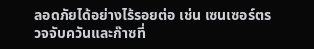ลอดภัยได้อย่างไร้รอยต่อ เช่น เซนเซอร์ตรวจจับควันและก๊าซที่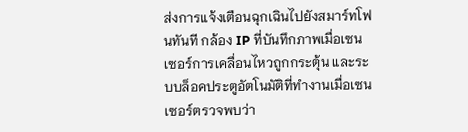ส่งการแจ้งเตือนฉุกเฉินไปยังสมาร์ทโฟนทันที กล้อง IP ที่บันทึกภาพเมื่อเซนเซอร์การเคลื่อนไหวถูกกระตุ้น และระบบล็อคประตูอัตโนมัติที่ทำงานเมื่อเซนเซอร์ตรวจพบว่า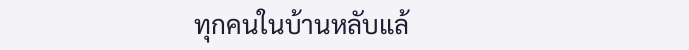ทุกคนในบ้านหลับแล้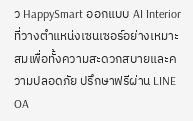ว HappySmart ออกแบบ AI Interior ที่วางตำแหน่งเซนเซอร์อย่างเหมาะสมเพื่อทั้งความสะดวกสบายและความปลอดภัย ปรึกษาฟรีผ่าน LINE OA